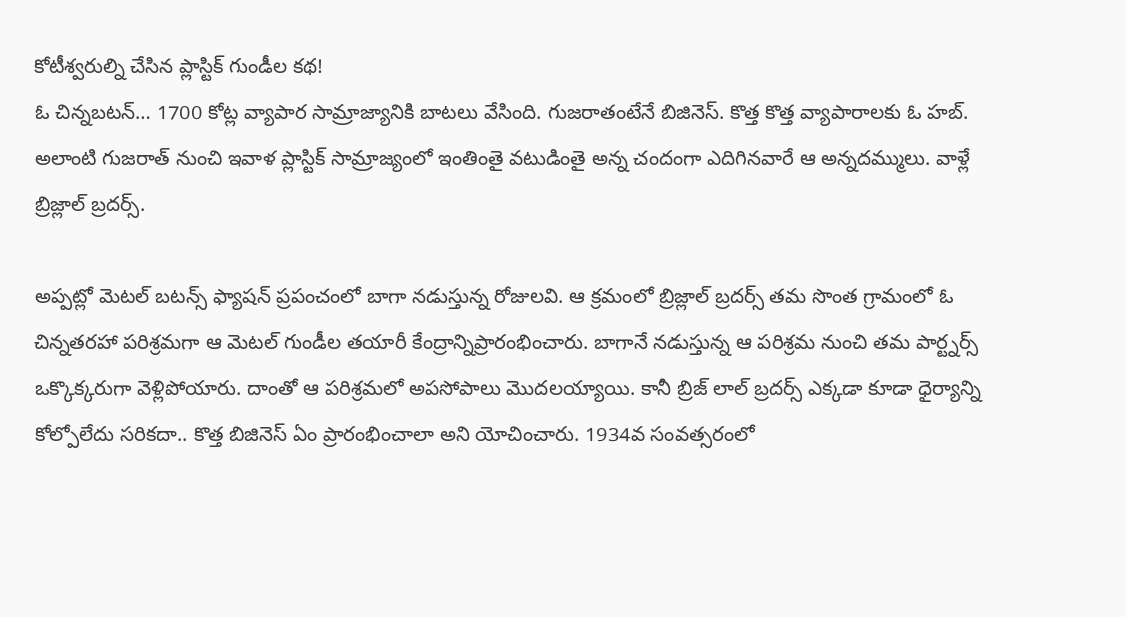కోటీశ్వరుల్ని చేసిన ప్లాస్టిక్ గుండీల కథ!
ఓ చిన్నబటన్… 1700 కోట్ల వ్యాపార సామ్రాజ్యానికి బాటలు వేసింది. గుజరాతంటేనే బిజినెస్. కొత్త కొత్త వ్యాపారాలకు ఓ హబ్. అలాంటి గుజరాత్ నుంచి ఇవాళ ప్లాస్టిక్ సామ్రాజ్యంలో ఇంతింతై వటుడింతై అన్న చందంగా ఎదిగినవారే ఆ అన్నదమ్ములు. వాళ్లే బ్రిజ్లాల్ బ్రదర్స్.

అప్పట్లో మెటల్ బటన్స్ ఫ్యాషన్ ప్రపంచంలో బాగా నడుస్తున్న రోజులవి. ఆ క్రమంలో బ్రిజ్లాల్ బ్రదర్స్ తమ సొంత గ్రామంలో ఓ చిన్నతరహా పరిశ్రమగా ఆ మెటల్ గుండీల తయారీ కేంద్రాన్నిప్రారంభించారు. బాగానే నడుస్తున్న ఆ పరిశ్రమ నుంచి తమ పార్ట్నర్స్ ఒక్కొక్కరుగా వెళ్లిపోయారు. దాంతో ఆ పరిశ్రమలో అపసోపాలు మొదలయ్యాయి. కానీ బ్రిజ్ లాల్ బ్రదర్స్ ఎక్కడా కూడా ధైర్యాన్ని కోల్పోలేదు సరికదా.. కొత్త బిజినెస్ ఏం ప్రారంభించాలా అని యోచించారు. 1934వ సంవత్సరంలో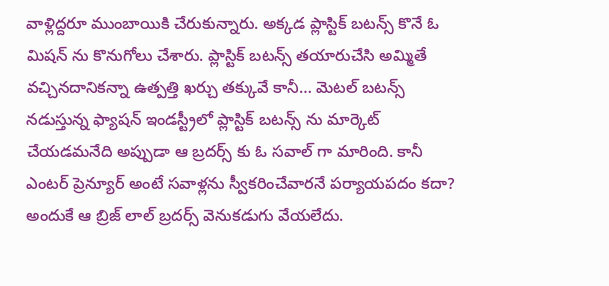వాళ్లిద్దరూ ముంబాయికి చేరుకున్నారు. అక్కడ ప్లాస్టిక్ బటన్స్ కొనే ఓ మిషన్ ను కొనుగోలు చేశారు. ప్లాస్టిక్ బటన్స్ తయారుచేసి అమ్మితే వచ్చినదానికన్నా ఉత్పత్తి ఖర్చు తక్కువే కానీ… మెటల్ బటన్స్ నడుస్తున్న ఫ్యాషన్ ఇండస్ట్రీలో ప్లాస్టిక్ బటన్స్ ను మార్కెట్ చేయడమనేది అప్పుడా ఆ బ్రదర్స్ కు ఓ సవాల్ గా మారింది. కానీ ఎంటర్ ప్రెన్యూర్ అంటే సవాళ్లను స్వీకరించేవారనే పర్యాయపదం కదా? అందుకే ఆ బ్రిజ్ లాల్ బ్రదర్స్ వెనుకడుగు వేయలేదు.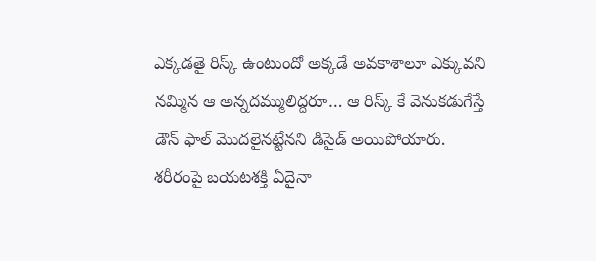ఎక్కడతై రిస్క్ ఉంటుందో అక్కడే అవకాశాలూ ఎక్కువని నమ్మిన ఆ అన్నదమ్ములిద్దరూ… ఆ రిస్క్ కే వెనుకడుగేస్తే డౌన్ ఫాల్ మొదలైనట్టేనని డిసైడ్ అయిపోయారు.
శరీరంపై బయటశక్తి ఏదైనా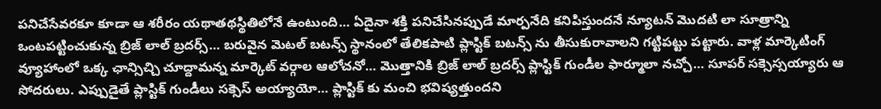పనిచేసేవరకూ కూడా ఆ శరీరం యథాతథస్థితిలోనే ఉంటుంది… ఏదైనా శక్తి పనిచేసినప్పుడే మార్పనేది కనిపిస్తుందనే న్యూటన్ మొదటి లా సూత్రాన్ని ఒంటపట్టించుకున్న బ్రిజ్ లాల్ బ్రదర్స్… బరువైన మెటల్ బటన్స్ స్థానంలో తేలికపాటి ప్లాస్టిక్ బటన్స్ ను తీసుకురావాలని గట్టిపట్టు పట్టారు. వాళ్ల మార్కెటింగ్ వ్యూహాంలో ఒక్క ఛాన్సిచ్చి చూద్దామన్న మార్కెట్ వర్గాల ఆలోచనో… మొత్తానికి బ్రిజ్ లాల్ బ్రదర్స్ ప్లాస్టిక్ గుండీల ఫార్మూలా నచ్చో… సూపర్ సక్సెస్సయ్యారు ఆ సోదరులు. ఎప్పుడైతే ప్లాస్టిక్ గుండీలు సక్సెస్ అయ్యాయో… ప్లాస్టిక్ కు మంచి భవిష్యత్తుందని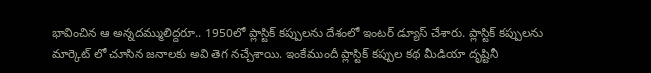భావించిన ఆ అన్నదమ్ములిద్దరూ.. 1950లో ప్లాస్టిక్ కప్పులను దేశంలో ఇంటర్ డ్యూస్ చేశారు. ప్లాస్టిక్ కప్పులను మార్కెట్ లో చూసిన జనాలకు అవి తెగ నచ్చేశాయి. ఇంకేముందీ ప్లాస్టిక్ కప్పుల కథ మీడియా దృష్టినీ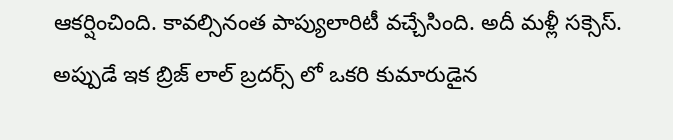ఆకర్షించింది. కావల్సినంత పాప్యులారిటీ వచ్చేసింది. అదీ మళ్లీ సక్సెస్. అప్పుడే ఇక బ్రిజ్ లాల్ బ్రదర్స్ లో ఒకరి కుమారుడైన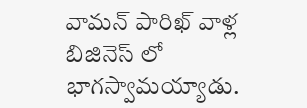వామన్ పారిఖ్ వాళ్ల బిజినెస్ లో భాగస్వామయ్యాడు.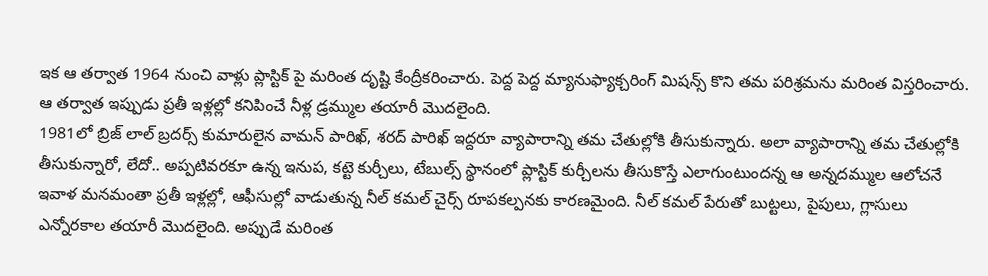ఇక ఆ తర్వాత 1964 నుంచి వాళ్లు ప్లాస్టిక్ పై మరింత దృష్టి కేంద్రీకరించారు. పెద్ద పెద్ద మ్యానుఫ్యాక్చరింగ్ మిషన్స్ కొని తమ పరిశ్రమను మరింత విస్తరించారు. ఆ తర్వాత ఇప్పుడు ప్రతీ ఇళ్లల్లో కనిపించే నీళ్ల డ్రమ్ముల తయారీ మొదలైంది.
1981లో బ్రిజ్ లాల్ బ్రదర్స్ కుమారులైన వామన్ పారిఖ్, శరద్ పారిఖ్ ఇద్దరూ వ్యాపారాన్ని తమ చేతుల్లోకి తీసుకున్నారు. అలా వ్యాపారాన్ని తమ చేతుల్లోకి తీసుకున్నారో, లేదో.. అప్పటివరకూ ఉన్న ఇనుప, కట్టె కుర్చీలు, టేబుల్స్ స్థానంలో ప్లాస్టిక్ కుర్చీలను తీసుకొస్తే ఎలాగుంటుందన్న ఆ అన్నదమ్ముల ఆలోచనే ఇవాళ మనమంతా ప్రతీ ఇళ్లల్లో, ఆఫీసుల్లో వాడుతున్న నీల్ కమల్ చైర్స్ రూపకల్పనకు కారణమైంది. నీల్ కమల్ పేరుతో బుట్టలు, పైపులు, గ్లాసులు ఎన్నోరకాల తయారీ మొదలైంది. అప్పుడే మరింత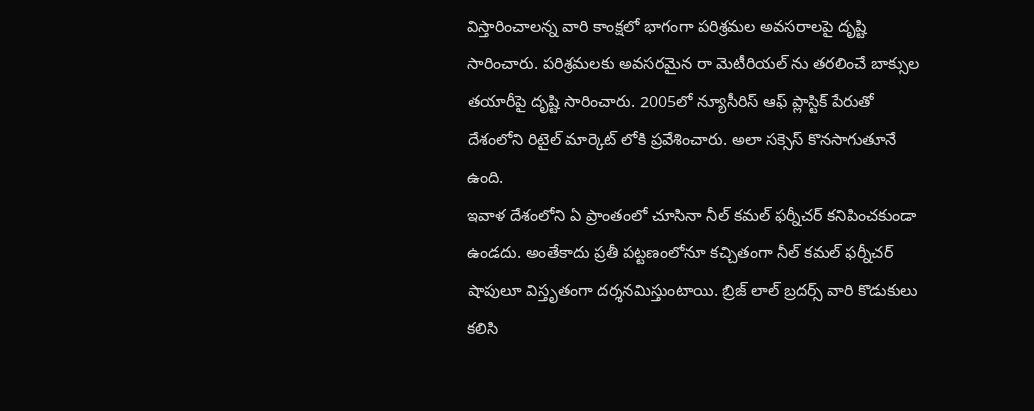విస్తారించాలన్న వారి కాంక్షలో భాగంగా పరిశ్రమల అవసరాలపై దృష్టి సారించారు. పరిశ్రమలకు అవసరమైన రా మెటీరియల్ ను తరలించే బాక్సుల తయారీపై దృష్టి సారించారు. 2005లో న్యూసీరిస్ ఆఫ్ ప్లాస్టిక్ పేరుతో దేశంలోని రిటైల్ మార్కెట్ లోకి ప్రవేశించారు. అలా సక్సెస్ కొనసాగుతూనే ఉంది.
ఇవాళ దేశంలోని ఏ ప్రాంతంలో చూసినా నీల్ కమల్ ఫర్నీచర్ కనిపించకుండా ఉండదు. అంతేకాదు ప్రతీ పట్టణంలోనూ కచ్చితంగా నీల్ కమల్ ఫర్నీచర్ షాపులూ విస్తృతంగా దర్శనమిస్తుంటాయి. బ్రిజ్ లాల్ బ్రదర్స్ వారి కొడుకులు కలిసి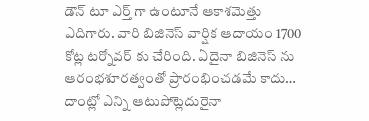డౌన్ టూ ఎర్త్ గా ఉంటూనే ఆకాశమెత్తు ఎదిగారు. వారి బిజినెస్ వార్షిక ఆదాయం 1700 కోట్ల టర్నోవర్ కు చేరింది. ఏదైనా బిజినెస్ ను ఆరంభశూరత్వంతో ప్రారంభించడమే కాదు… దాంట్లో ఎన్ని ఆటుపోట్లెదురైనా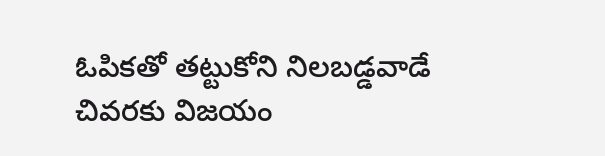ఓపికతో తట్టుకోని నిలబడ్డవాడే చివరకు విజయం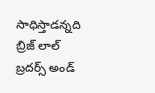సాధిస్తాడన్నది బ్రిజ్ లాల్ బ్రదర్స్ అండ్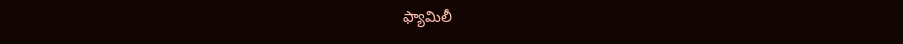ఫ్యామిలీ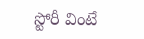స్టోరీ వింటే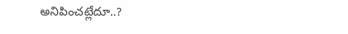అనిపించట్లేదూ..?